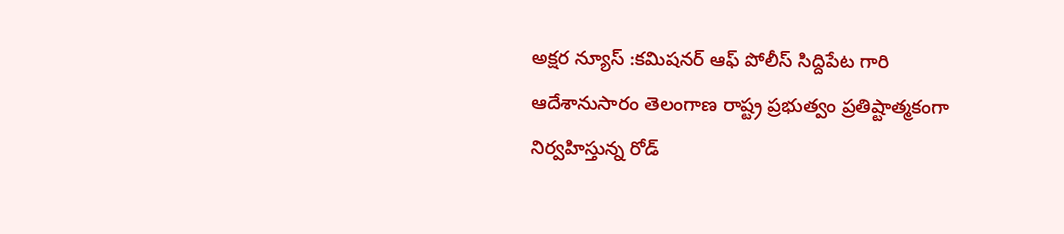అక్షర న్యూస్ :కమిషనర్ ఆఫ్ పోలీస్ సిద్దిపేట గారి ఆదేశానుసారం తెలంగాణ రాష్ట్ర ప్రభుత్వం ప్రతిష్టాత్మకంగా నిర్వహిస్తున్న రోడ్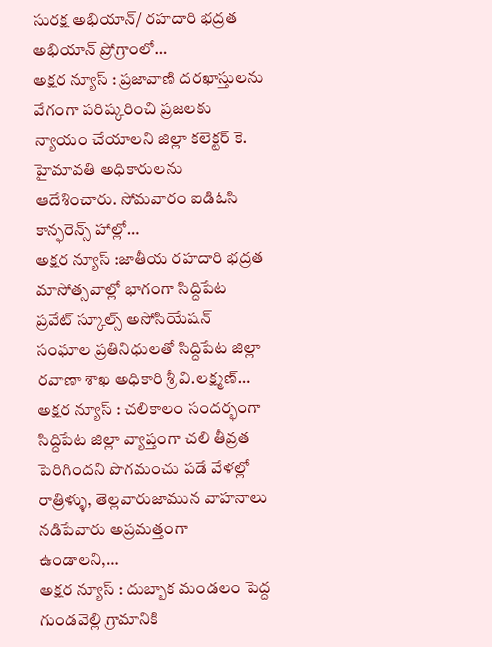సురక్ష అభియాన్/ రహదారి భద్రత అభియాన్ ప్రోగ్రాంలో…
అక్షర న్యూస్ : ప్రజావాణి దరఖాస్తులను వేగంగా పరిష్కరించి ప్రజలకు న్యాయం చేయాలని జిల్లా కలెక్టర్ కె. హైమావతి అధికారులను ఆదేశించారు. సోమవారం ఐడిఓసి కాన్ఫరెన్స్ హాల్లో…
అక్షర న్యూస్ :జాతీయ రహదారి భద్రత మాసోత్సవాల్లో భాగంగా సిద్దిపేట ప్రవేట్ స్కూల్స్ అసోసియేషన్ సంఘాల ప్రతినిధులతో సిద్దిపేట జిల్లా రవాణా శాఖ అధికారి శ్రీ వి.లక్ష్మణ్…
అక్షర న్యూస్ : చలికాలం సందర్భంగా సిద్దిపేట జిల్లా వ్యాప్తంగా చలి తీవ్రత పెరిగిందని పొగమంచు పడే వేళల్లో రాత్రిళ్ళు, తెల్లవారుజామున వాహనాలు నడిపేవారు అప్రమత్తంగా ఉండాలని,…
అక్షర న్యూస్ : దుబ్బాక మండలం పెద్ద గుండవెల్లి గ్రామానికి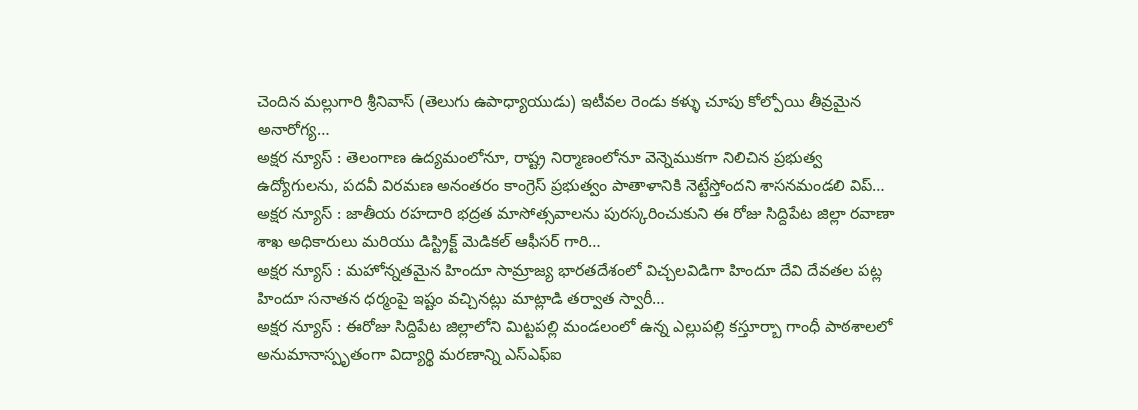చెందిన మల్లుగారి శ్రీనివాస్ (తెలుగు ఉపాధ్యాయుడు) ఇటీవల రెండు కళ్ళు చూపు కోల్పోయి తీవ్రమైన అనారోగ్య…
అక్షర న్యూస్ : తెలంగాణ ఉద్యమంలోనూ, రాష్ట్ర నిర్మాణంలోనూ వెన్నెముకగా నిలిచిన ప్రభుత్వ ఉద్యోగులను, పదవీ విరమణ అనంతరం కాంగ్రెస్ ప్రభుత్వం పాతాళానికి నెట్టేస్తోందని శాసనమండలి విప్…
అక్షర న్యూస్ : జాతీయ రహదారి భద్రత మాసోత్సవాలను పురస్కరించుకుని ఈ రోజు సిద్దిపేట జిల్లా రవాణా శాఖ అధికారులు మరియు డిస్ట్రిక్ట్ మెడికల్ ఆఫీసర్ గారి…
అక్షర న్యూస్ : మహోన్నతమైన హిందూ సామ్రాజ్య భారతదేశంలో విచ్చలవిడిగా హిందూ దేవి దేవతల పట్ల హిందూ సనాతన ధర్మంపై ఇష్టం వచ్చినట్లు మాట్లాడి తర్వాత స్వారీ…
అక్షర న్యూస్ : ఈరోజు సిద్దిపేట జిల్లాలోని మిట్టపల్లి మండలంలో ఉన్న ఎల్లుపల్లి కస్తూర్బా గాంధీ పాఠశాలలో అనుమానాస్పృతంగా విద్యార్థి మరణాన్ని ఎస్ఎఫ్ఐ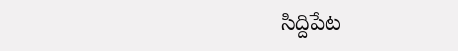సిద్దిపేట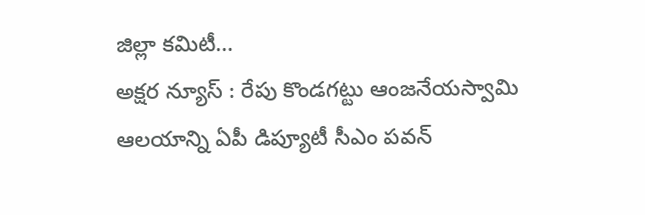జిల్లా కమిటీ…
అక్షర న్యూస్ : రేపు కొండగట్టు ఆంజనేయస్వామి ఆలయాన్ని ఏపీ డిప్యూటీ సీఎం పవన్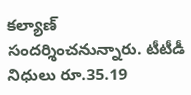కల్యాణ్ సందర్శించనున్నారు. టీటీడీ నిధులు రూ.35.19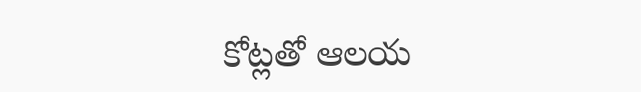కోట్లతో ఆలయ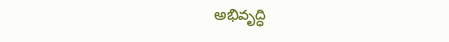అభివృద్ధి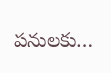పనులకు…